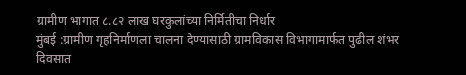ग्रामीण भागात ८.८२ लाख घरकुलांच्या निर्मितीचा निर्धार
मुंबई :ग्रामीण गृहनिर्माणला चालना देण्यासाठी ग्रामविकास विभागामार्फत पुढील शंभर दिवसात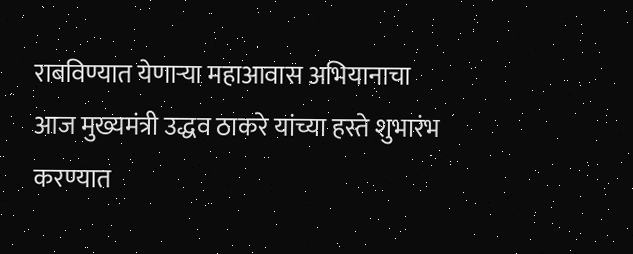राबविण्यात येणाऱ्या महाआवास अभियानाचा आज मुख्यमंत्री उद्धव ठाकरे यांच्या हस्ते शुभारंभ करण्यात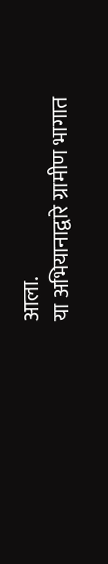आला.
या अभियानाद्वारे ग्रामीण भागात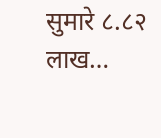सुमारे ८.८२ लाख…